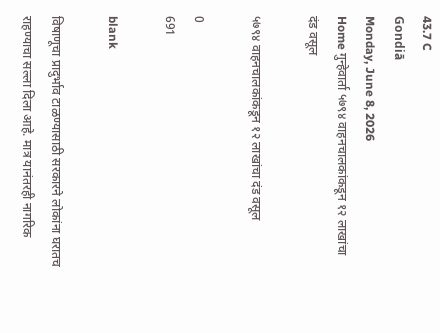43.7 C
Gondiā
Monday, June 8, 2026
Home गुन्हेवार्ता ५७९४ वाहनचालकांकडून १२ लाखांचा दंड वसूल

५७९४ वाहनचालकांकडून १२ लाखांचा दंड वसूल

0
691

blank

विषाणूचा प्रादुर्भाव टाळण्यासाठी सरकारने लोकांना घरातच राहण्याचा सल्ला दिला आहे. मात्र यानंतरही नागरिक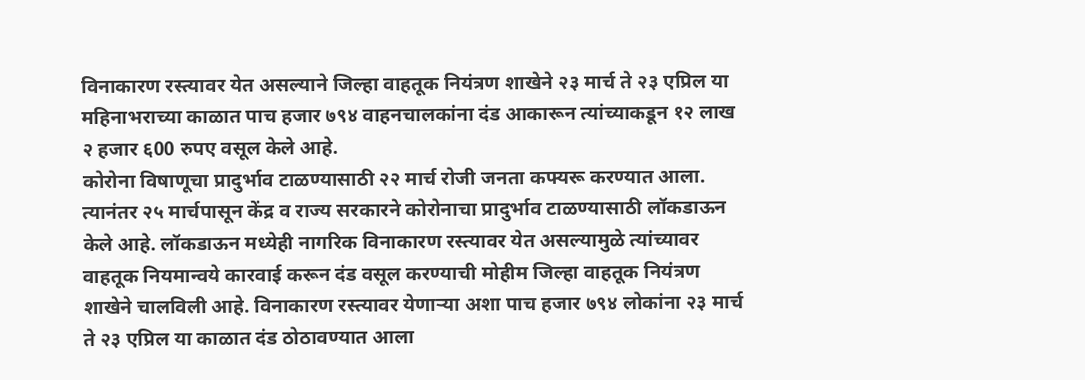विनाकारण रस्त्यावर येत असल्याने जिल्हा वाहतूक नियंत्रण शाखेने २३ मार्च ते २३ एप्रिल या महिनाभराच्या काळात पाच हजार ७९४ वाहनचालकांना दंड आकारून त्यांच्याकडून १२ लाख २ हजार ६00 रुपए वसूल केले आहे.
कोरोना विषाणूचा प्रादुर्भाव टाळण्यासाठी २२ मार्च रोजी जनता कफ्यरू करण्यात आला. त्यानंतर २५ मार्चपासून केंद्र व राज्य सरकारने कोरोनाचा प्रादुर्भाव टाळण्यासाठी लॉकडाऊन केले आहे. लॉकडाऊन मध्येही नागरिक विनाकारण रस्त्यावर येत असल्यामुळे त्यांच्यावर वाहतूक नियमान्वये कारवाई करून दंड वसूल करण्याची मोहीम जिल्हा वाहतूक नियंत्रण शाखेने चालविली आहे. विनाकारण रस्त्यावर येणार्‍या अशा पाच हजार ७९४ लोकांना २३ मार्च ते २३ एप्रिल या काळात दंड ठोठावण्यात आला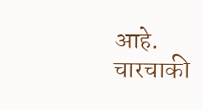आहे. चारचाकी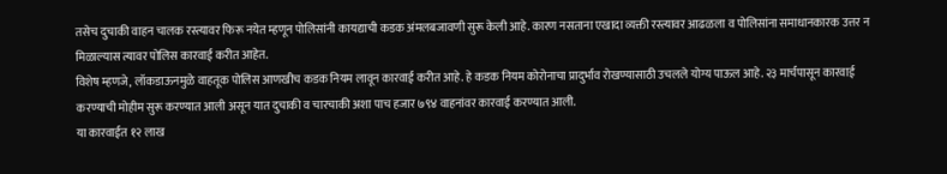तसेच दुचाकी वाहन चालक रस्त्यावर फिरू नयेत म्हणून पोलिसांनी कायद्याची कडक अंमलबजावणी सुरू केली आहे. कारण नसताना एखादा व्यक्ती रस्त्यावर आढळला व पोलिसांना समाधानकारक उत्तर न मिळाल्यास त्यावर पोलिस कारवाई करीत आहेत.
विशेष म्हणजे, लॉकडाऊनमुळे वाहतूक पोलिस आणखीच कडक नियम लावून कारवाई करीत आहे. हे कडक नियम कोरोनाचा प्रादुर्भाव रोखण्यासाठी उचलले योग्य पाऊल आहे. २३ मार्चपासून कारवाई करण्याची मोहीम सुरू करण्यात आली असून यात दुचाकी व चारचाकी अशा पाच हजार ७९४ वाहनांवर कारवाई करण्यात आली.
या कारवाईत १२ लाख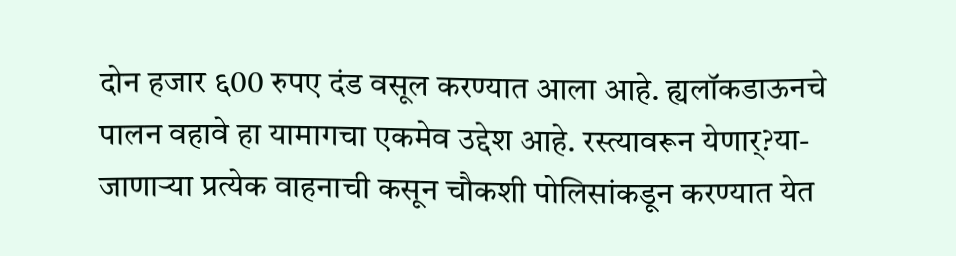दोन हजार ६00 रुपए दंड वसूल करण्यात आला आहे. ह्यलॉकडाऊनचे पालन वहावे हा यामागचा एकमेव उद्देश आहे. रस्त्यावरून येणार्?या-जाणार्‍या प्रत्येक वाहनाची कसून चौकशी पोलिसांकडून करण्यात येत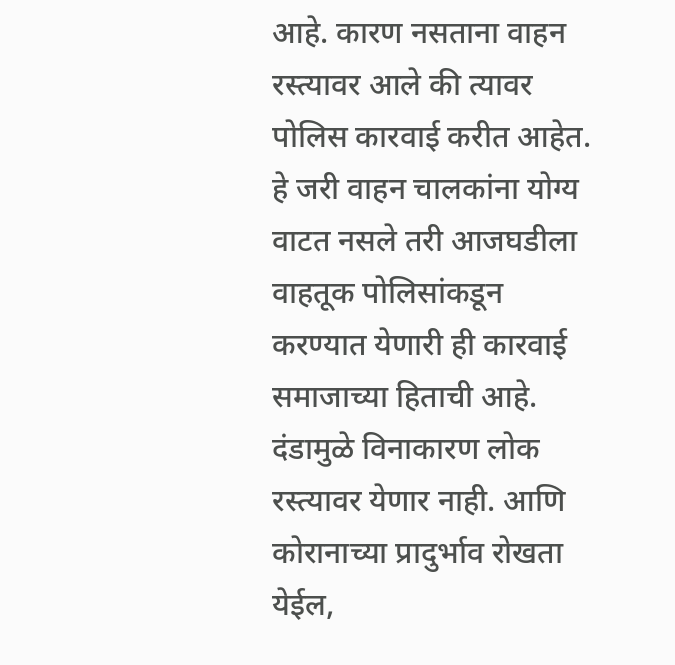आहे. कारण नसताना वाहन रस्त्यावर आले की त्यावर पोलिस कारवाई करीत आहेत. हे जरी वाहन चालकांना योग्य वाटत नसले तरी आजघडीला वाहतूक पोलिसांकडून करण्यात येणारी ही कारवाई समाजाच्या हिताची आहे. दंडामुळे विनाकारण लोक रस्त्यावर येणार नाही. आणि कोरानाच्या प्रादुर्भाव रोखता येईल,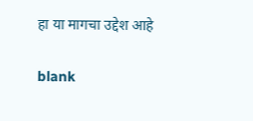हा या मागचा उद्देश आहे

blank